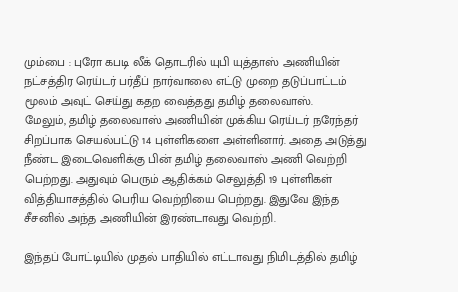மும்பை : புரோ கபடி லீக் தொடரில் யுபி யுத்தாஸ் அணியின் நட்சத்திர ரெய்டர் பர்தீப் நார்வாலை எட்டு முறை தடுப்பாட்டம் மூலம் அவுட் செய்து கதற வைத்தது தமிழ் தலைவாஸ்.
மேலும், தமிழ் தலைவாஸ் அணியின் முக்கிய ரெய்டர் நரேந்தர் சிறப்பாக செயல்பட்டு 14 புள்ளிகளை அள்ளினார். அதை அடுத்து நீண்ட இடைவெளிக்கு பின் தமிழ் தலைவாஸ் அணி வெற்றி பெற்றது. அதுவும் பெரும் ஆதிக்கம் செலுத்தி 19 புள்ளிகள் வித்தியாசத்தில் பெரிய வெற்றியை பெற்றது. இதுவே இந்த சீசனில் அந்த அணியின் இரண்டாவது வெற்றி.

இந்தப் போட்டியில் முதல் பாதியில் எட்டாவது நிமிடத்தில் தமிழ்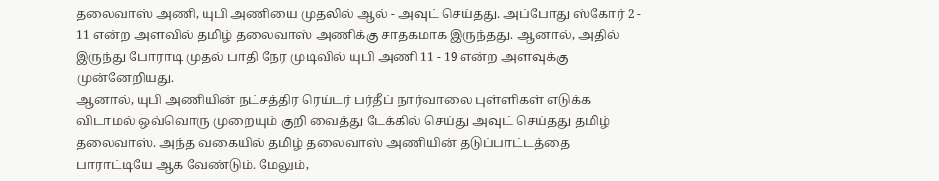தலைவாஸ் அணி, யுபி அணியை முதலில் ஆல் - அவுட் செய்தது. அப்போது ஸ்கோர் 2 - 11 என்ற அளவில் தமிழ் தலைவாஸ் அணிக்கு சாதகமாக இருந்தது. ஆனால், அதில் இருந்து போராடி முதல் பாதி நேர முடிவில் யுபி அணி 11 - 19 என்ற அளவுக்கு முன்னேறியது.
ஆனால், யுபி அணியின் நட்சத்திர ரெய்டர் பர்தீப் நார்வாலை புள்ளிகள் எடுக்க விடாமல் ஒவ்வொரு முறையும் குறி வைத்து டேக்கில் செய்து அவுட் செய்தது தமிழ் தலைவாஸ். அந்த வகையில் தமிழ் தலைவாஸ் அணியின் தடுப்பாட்டத்தை பாராட்டியே ஆக வேண்டும். மேலும்,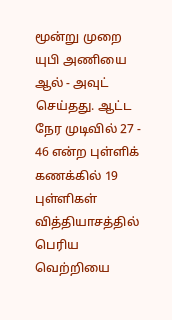மூன்று முறை யுபி அணியை ஆல் - அவுட் செய்தது. ஆட்ட நேர முடிவில் 27 - 46 என்ற புள்ளிக் கணக்கில் 19 புள்ளிகள் வித்தியாசத்தில் பெரிய வெற்றியை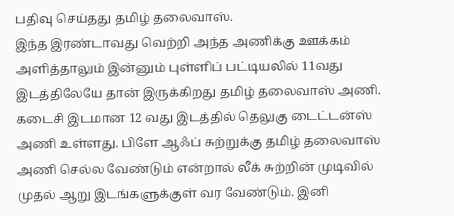பதிவு செய்தது தமிழ் தலைவாஸ்.
இந்த இரண்டாவது வெற்றி அந்த அணிக்கு ஊக்கம் அளித்தாலும் இன்னும் புள்ளிப் பட்டியலில் 11வது இடத்திலேயே தான் இருக்கிறது தமிழ் தலைவாஸ் அணி. கடைசி இடமான 12 வது இடத்தில் தெலுகு டைட்டன்ஸ் அணி உள்ளது. பிளே ஆஃப் சுற்றுக்கு தமிழ் தலைவாஸ் அணி செல்ல வேண்டும் என்றால் லீக் சுற்றின் முடிவில் முதல் ஆறு இடங்களுக்குள் வர வேண்டும். இனி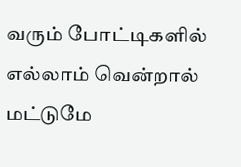வரும் போட்டிகளில் எல்லாம் வென்றால் மட்டுமே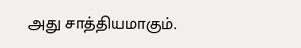அது சாத்தியமாகும்.